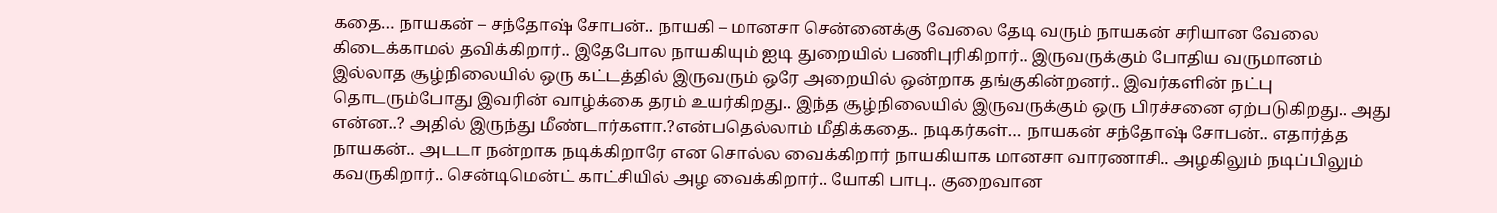கதை… நாயகன் – சந்தோஷ் சோபன்.. நாயகி – மானசா சென்னைக்கு வேலை தேடி வரும் நாயகன் சரியான வேலை கிடைக்காமல் தவிக்கிறார்.. இதேபோல நாயகியும் ஐடி துறையில் பணிபுரிகிறார்.. இருவருக்கும் போதிய வருமானம் இல்லாத சூழ்நிலையில் ஒரு கட்டத்தில் இருவரும் ஒரே அறையில் ஒன்றாக தங்குகின்றனர்.. இவர்களின் நட்பு தொடரும்போது இவரின் வாழ்க்கை தரம் உயர்கிறது.. இந்த சூழ்நிலையில் இருவருக்கும் ஒரு பிரச்சனை ஏற்படுகிறது.. அது என்ன..? அதில் இருந்து மீண்டார்களா.?என்பதெல்லாம் மீதிக்கதை.. நடிகர்கள்… நாயகன் சந்தோஷ் சோபன்.. எதார்த்த நாயகன்.. அடடா நன்றாக நடிக்கிறாரே என சொல்ல வைக்கிறார் நாயகியாக மானசா வாரணாசி.. அழகிலும் நடிப்பிலும் கவருகிறார்.. சென்டிமென்ட் காட்சியில் அழ வைக்கிறார்.. யோகி பாபு.. குறைவான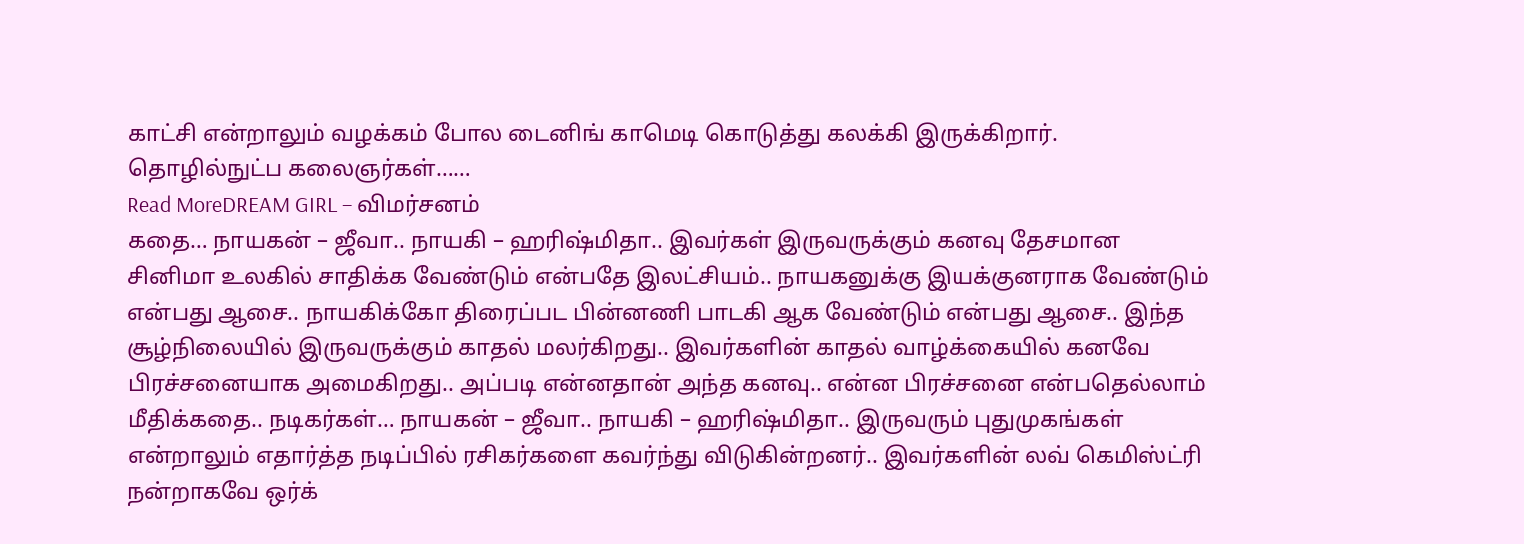காட்சி என்றாலும் வழக்கம் போல டைனிங் காமெடி கொடுத்து கலக்கி இருக்கிறார். தொழில்நுட்ப கலைஞர்கள்……
Read MoreDREAM GIRL – விமர்சனம்
கதை… நாயகன் – ஜீவா.. நாயகி – ஹரிஷ்மிதா.. இவர்கள் இருவருக்கும் கனவு தேசமான சினிமா உலகில் சாதிக்க வேண்டும் என்பதே இலட்சியம்.. நாயகனுக்கு இயக்குனராக வேண்டும் என்பது ஆசை.. நாயகிக்கோ திரைப்பட பின்னணி பாடகி ஆக வேண்டும் என்பது ஆசை.. இந்த சூழ்நிலையில் இருவருக்கும் காதல் மலர்கிறது.. இவர்களின் காதல் வாழ்க்கையில் கனவே பிரச்சனையாக அமைகிறது.. அப்படி என்னதான் அந்த கனவு.. என்ன பிரச்சனை என்பதெல்லாம் மீதிக்கதை.. நடிகர்கள்… நாயகன் – ஜீவா.. நாயகி – ஹரிஷ்மிதா.. இருவரும் புதுமுகங்கள் என்றாலும் எதார்த்த நடிப்பில் ரசிகர்களை கவர்ந்து விடுகின்றனர்.. இவர்களின் லவ் கெமிஸ்ட்ரி நன்றாகவே ஒர்க்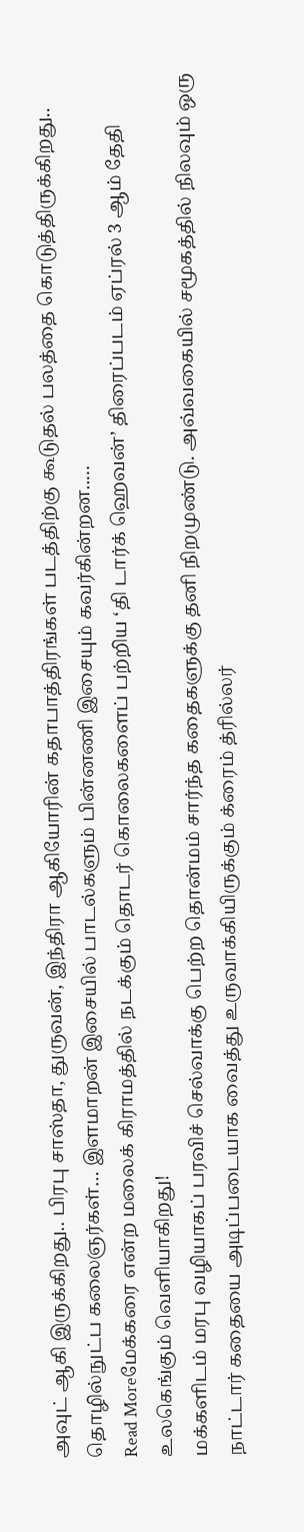அவுட் ஆகி இருக்கிறது.. பிரபு சாஸ்தா, துருவன், இந்திரா ஆகியோரின் கதாபாத்திரங்கள் படத்திற்கு கூடுதல் பலத்தை கொடுத்திருக்கிறது.. தொழில்நுட்ப கலைஞர்கள்… இளமாறன் இசையில் பாடல்களும் பின்னணி இசையும் கவர்கின்றன..…
Read Moreமேக்கரை என்ற மலைக் கிராமத்தில் நடக்கும் தொடர் கொலைகளைப் பற்றிய ‘தி டார்க் ஹெவன்’ திரைப்படம் ஏப்ரல் 3 ஆம் தேதி உலகெங்கும் வெளியாகிறது!
மக்களிடம் மரபு வழியாகப் பரவிச் செல்வாக்கு பெற்ற தொன்மம் சார்ந்த கதைகளுக்கு தனி நிறமுண்டு. அவ்வகையில் சமூகத்தில் நிலவும் ஒரு நாட்டார் கதையை அடிப்படையாக வைத்து உருவாக்கியிருக்கும் க்ரைம் த்ரில்லர்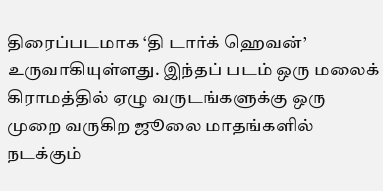திரைப்படமாக ‘தி டார்க் ஹெவன்’ உருவாகியுள்ளது. இந்தப் படம் ஒரு மலைக் கிராமத்தில் ஏழு வருடங்களுக்கு ஒரு முறை வருகிற ஜூலை மாதங்களில் நடக்கும்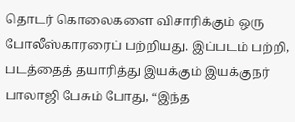தொடர் கொலைகளை விசாரிக்கும் ஒரு போலீஸ்காரரைப் பற்றியது. இப்படம் பற்றி, படத்தைத் தயாரித்து இயக்கும் இயக்குநர் பாலாஜி பேசும் போது, “இந்த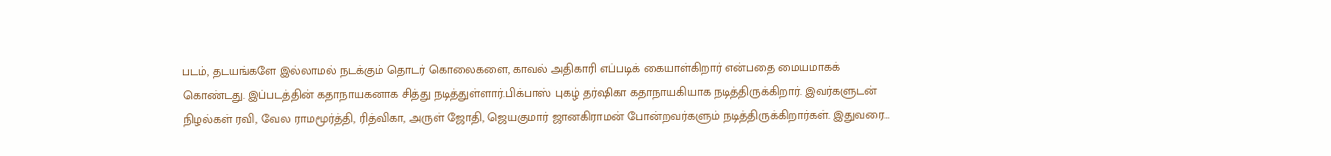படம், தடயங்களே இல்லாமல் நடக்கும் தொடர் கொலைகளை, காவல் அதிகாரி எப்படிக் கையாள்கிறார் என்பதை மையமாகக் கொண்டது. இப்படத்தின் கதாநாயகனாக சித்து நடித்துள்ளார்.பிக்பாஸ் புகழ் தர்ஷிகா கதாநாயகியாக நடித்திருக்கிறார். இவர்களுடன் நிழல்கள் ரவி, வேல ராமமூர்த்தி, ரித்விகா, அருள் ஜோதி, ஜெயகுமார் ஜானகிராமன் போன்றவர்களும் நடித்திருக்கிறார்கள். இதுவரை…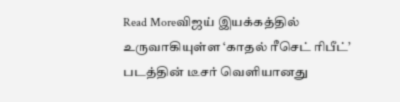Read Moreவிஜய் இயக்கத்தில் உருவாகியுள்ள ‘காதல் ரீசெட் ரிபீட்’ படத்தின் டீசர் வெளியானது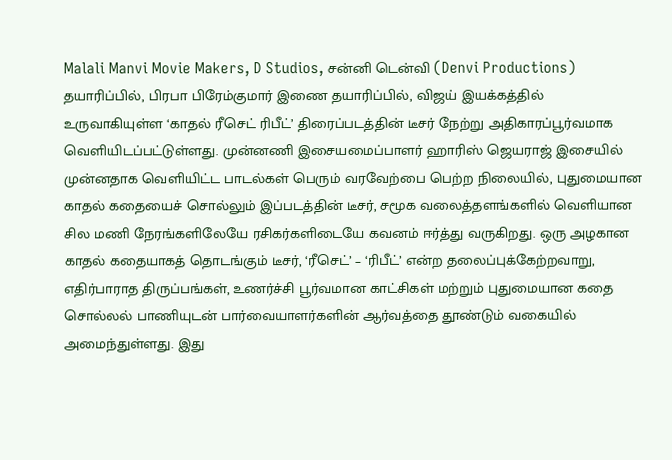Malali Manvi Movie Makers, D Studios, சன்னி டென்வி (Denvi Productions) தயாரிப்பில், பிரபா பிரேம்குமார் இணை தயாரிப்பில், விஜய் இயக்கத்தில் உருவாகியுள்ள ‘காதல் ரீசெட் ரிபீட்’ திரைப்படத்தின் டீசர் நேற்று அதிகாரப்பூர்வமாக வெளியிடப்பட்டுள்ளது. முன்னணி இசையமைப்பாளர் ஹாரிஸ் ஜெயராஜ் இசையில் முன்னதாக வெளியிட்ட பாடல்கள் பெரும் வரவேற்பை பெற்ற நிலையில், புதுமையான காதல் கதையைச் சொல்லும் இப்படத்தின் டீசர், சமூக வலைத்தளங்களில் வெளியான சில மணி நேரங்களிலேயே ரசிகர்களிடையே கவனம் ஈர்த்து வருகிறது. ஒரு அழகான காதல் கதையாகத் தொடங்கும் டீசர், ‘ரீசெட்’ – ‘ரிபீட்’ என்ற தலைப்புக்கேற்றவாறு, எதிர்பாராத திருப்பங்கள், உணர்ச்சி பூர்வமான காட்சிகள் மற்றும் புதுமையான கதை சொல்லல் பாணியுடன் பார்வையாளர்களின் ஆர்வத்தை தூண்டும் வகையில் அமைந்துள்ளது. இது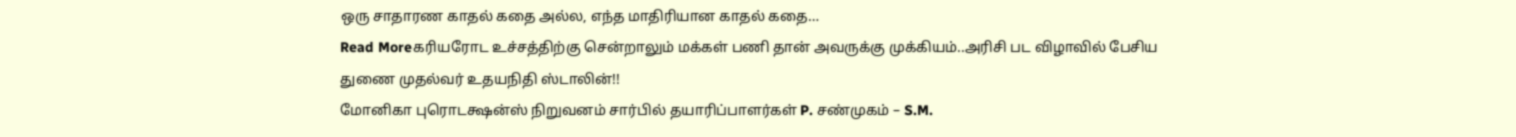ஒரு சாதாரண காதல் கதை அல்ல, எந்த மாதிரியான காதல் கதை…
Read Moreகரியரோட உச்சத்திற்கு சென்றாலும் மக்கள் பணி தான் அவருக்கு முக்கியம்..அரிசி பட விழாவில் பேசிய துணை முதல்வர் உதயநிதி ஸ்டாலின்!!
மோனிகா புரொடக்ஷன்ஸ் நிறுவனம் சார்பில் தயாரிப்பாளர்கள் P. சண்முகம் – S.M.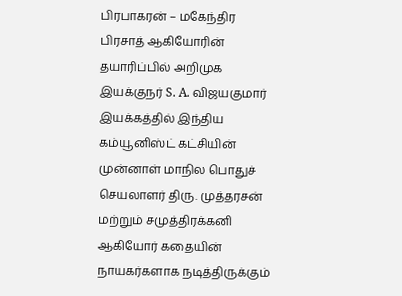பிரபாகரன் – மகேந்திர பிரசாத் ஆகியோரின் தயாரிப்பில் அறிமுக இயக்குநர் S. A. விஜயகுமார் இயக்கத்தில் இந்திய கம்யூனிஸ்ட் கட்சியின் முன்னாள் மாநில பொதுச் செயலாளர் திரு. முத்தரசன் மற்றும் சமுத்திரக்கனி ஆகியோர் கதையின் நாயகர்களாக நடித்திருக்கும்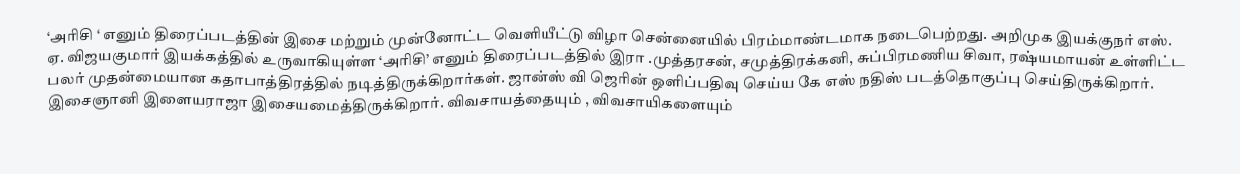‘அரிசி ‘ எனும் திரைப்படத்தின் இசை மற்றும் முன்னோட்ட வெளியீட்டு விழா சென்னையில் பிரம்மாண்டமாக நடைபெற்றது. அறிமுக இயக்குநர் எஸ். ஏ. விஜயகுமார் இயக்கத்தில் உருவாகியுள்ள ‘அரிசி’ எனும் திரைப்படத்தில் இரா .முத்தரசன், சமுத்திரக்கனி, சுப்பிரமணிய சிவா, ரஷ்யமாயன் உள்ளிட்ட பலர் முதன்மையான கதாபாத்திரத்தில் நடித்திருக்கிறார்கள். ஜான்ஸ் வி ஜெரின் ஒளிப்பதிவு செய்ய கே எஸ் நதிஸ் படத்தொகுப்பு செய்திருக்கிறார். இசைஞானி இளையராஜா இசையமைத்திருக்கிறார். விவசாயத்தையும் , விவசாயிகளையும்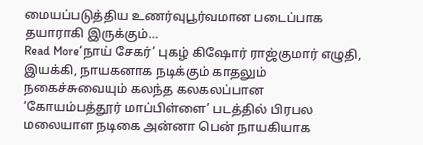மையப்படுத்திய உணர்வுபூர்வமான படைப்பாக தயாராகி இருக்கும்…
Read More‘நாய் சேகர்’ புகழ் கிஷோர் ராஜ்குமார் எழுதி, இயக்கி, நாயகனாக நடிக்கும் காதலும் நகைச்சுவையும் கலந்த கலகலப்பான ‘கோயம்பத்தூர் மாப்பிள்ளை’ படத்தில் பிரபல மலையாள நடிகை அன்னா பென் நாயகியாக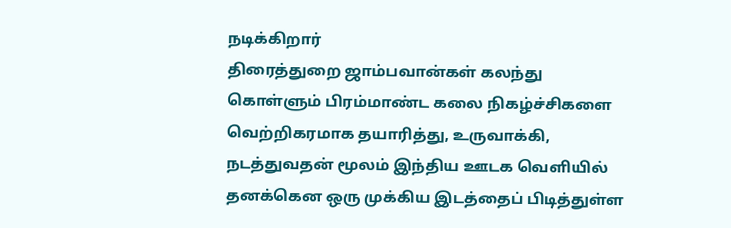நடிக்கிறார்
திரைத்துறை ஜாம்பவான்கள் கலந்து கொள்ளும் பிரம்மாண்ட கலை நிகழ்ச்சிகளை வெற்றிகரமாக தயாரித்து, உருவாக்கி, நடத்துவதன் மூலம் இந்திய ஊடக வெளியில் தனக்கென ஒரு முக்கிய இடத்தைப் பிடித்துள்ள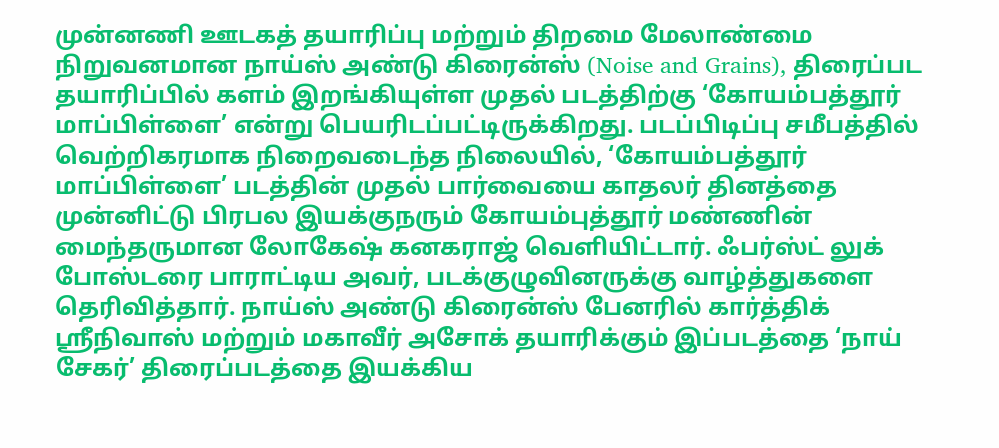முன்னணி ஊடகத் தயாரிப்பு மற்றும் திறமை மேலாண்மை நிறுவனமான நாய்ஸ் அண்டு கிரைன்ஸ் (Noise and Grains), திரைப்பட தயாரிப்பில் களம் இறங்கியுள்ள முதல் படத்திற்கு ‘கோயம்பத்தூர் மாப்பிள்ளை’ என்று பெயரிடப்பட்டிருக்கிறது. படப்பிடிப்பு சமீபத்தில் வெற்றிகரமாக நிறைவடைந்த நிலையில், ‘கோயம்பத்தூர் மாப்பிள்ளை’ படத்தின் முதல் பார்வையை காதலர் தினத்தை முன்னிட்டு பிரபல இயக்குநரும் கோயம்புத்தூர் மண்ணின் மைந்தருமான லோகேஷ் கனகராஜ் வெளியிட்டார். ஃபர்ஸ்ட் லுக் போஸ்டரை பாராட்டிய அவர், படக்குழுவினருக்கு வாழ்த்துகளை தெரிவித்தார். நாய்ஸ் அண்டு கிரைன்ஸ் பேனரில் கார்த்திக் ஸ்ரீநிவாஸ் மற்றும் மகாவீர் அசோக் தயாரிக்கும் இப்படத்தை ‘நாய் சேகர்’ திரைப்படத்தை இயக்கிய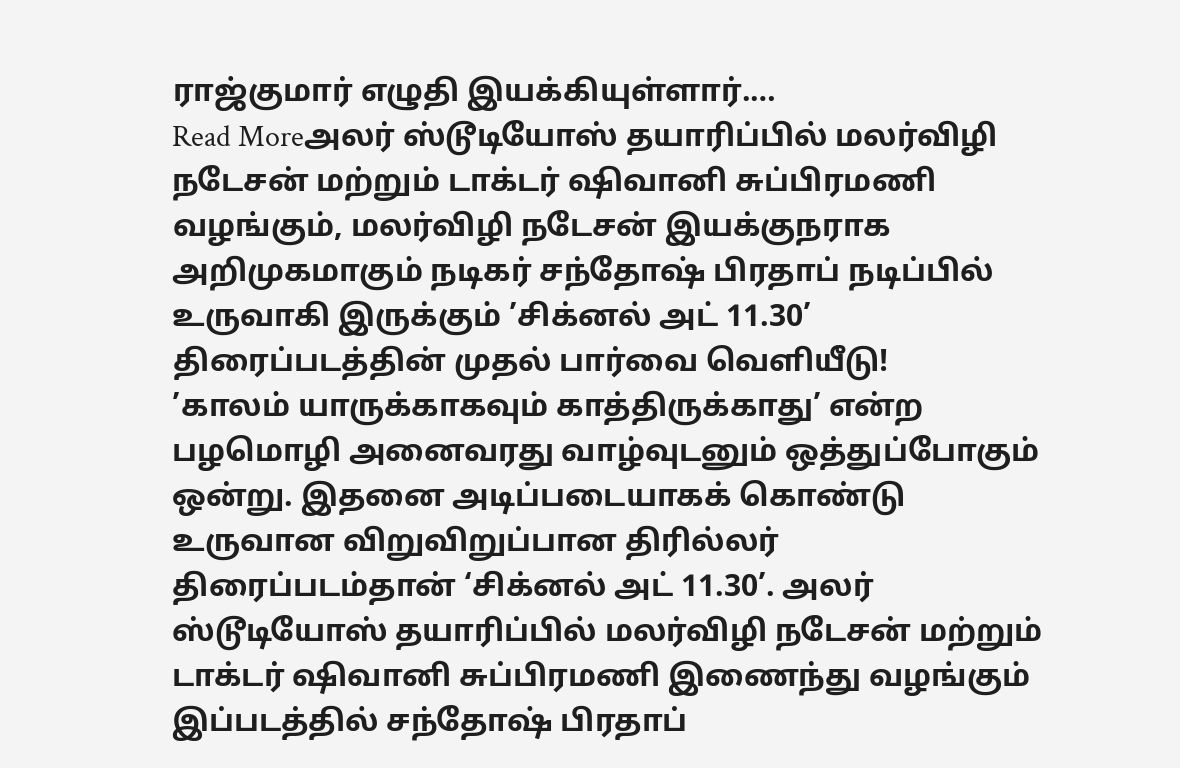ராஜ்குமார் எழுதி இயக்கியுள்ளார்.…
Read Moreஅலர் ஸ்டூடியோஸ் தயாரிப்பில் மலர்விழி நடேசன் மற்றும் டாக்டர் ஷிவானி சுப்பிரமணி வழங்கும், மலர்விழி நடேசன் இயக்குநராக அறிமுகமாகும் நடிகர் சந்தோஷ் பிரதாப் நடிப்பில் உருவாகி இருக்கும் ’சிக்னல் அட் 11.30’ திரைப்படத்தின் முதல் பார்வை வெளியீடு!
’காலம் யாருக்காகவும் காத்திருக்காது’ என்ற பழமொழி அனைவரது வாழ்வுடனும் ஒத்துப்போகும் ஒன்று. இதனை அடிப்படையாகக் கொண்டு உருவான விறுவிறுப்பான திரில்லர் திரைப்படம்தான் ‘சிக்னல் அட் 11.30’. அலர் ஸ்டூடியோஸ் தயாரிப்பில் மலர்விழி நடேசன் மற்றும் டாக்டர் ஷிவானி சுப்பிரமணி இணைந்து வழங்கும் இப்படத்தில் சந்தோஷ் பிரதாப்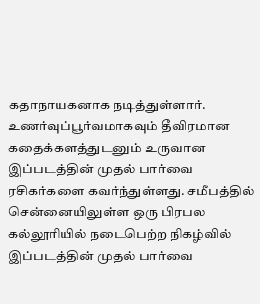கதாநாயகனாக நடித்துள்ளார். உணர்வுப்பூர்வமாகவும் தீவிரமான கதைக்களத்துடனும் உருவான இப்படத்தின் முதல் பார்வை ரசிகர்களை கவர்ந்துள்ளது. சமீபத்தில் சென்னையிலுள்ள ஒரு பிரபல கல்லூரியில் நடைபெற்ற நிகழ்வில் இப்படத்தின் முதல் பார்வை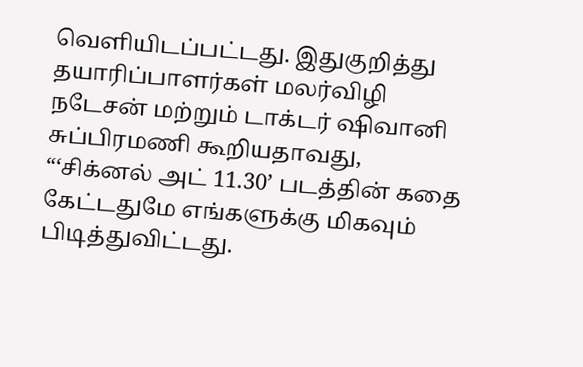வெளியிடப்பட்டது. இதுகுறித்து தயாரிப்பாளர்கள் மலர்விழி நடேசன் மற்றும் டாக்டர் ஷிவானி சுப்பிரமணி கூறியதாவது, “‘சிக்னல் அட் 11.30’ படத்தின் கதை கேட்டதுமே எங்களுக்கு மிகவும் பிடித்துவிட்டது.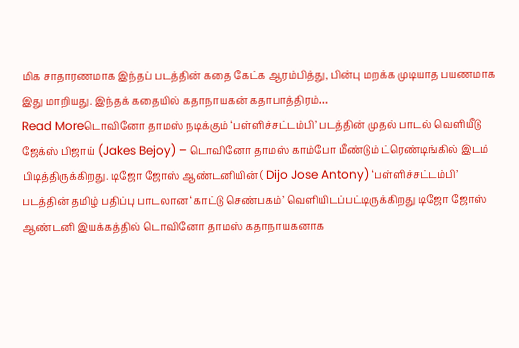மிக சாதாரணமாக இந்தப் படத்தின் கதை கேட்க ஆரம்பித்து, பின்பு மறக்க முடியாத பயணமாக இது மாறியது. இந்தக் கதையில் கதாநாயகன் கதாபாத்திரம்…
Read Moreடொவினோ தாமஸ் நடிக்கும் ‘பள்ளிச்சட்டம்பி’ படத்தின் முதல் பாடல் வெளியீடு
ஜேக்ஸ் பிஜாய் (Jakes Bejoy) – டொவினோ தாமஸ் காம்போ மீண்டும் ட்ரெண்டிங்கில் இடம் பிடித்திருக்கிறது. டிஜோ ஜோஸ் ஆண்டனியின் ( Dijo Jose Antony) ‘பள்ளிச்சட்டம்பி’ படத்தின் தமிழ் பதிப்பு பாடலான ‘காட்டு செண்பகம்’ வெளியிடப்பட்டிருக்கிறது டிஜோ ஜோஸ் ஆண்டனி இயக்கத்தில் டொவினோ தாமஸ் கதாநாயகனாக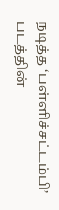நடித்த ‘பள்ளிச்சட்டம்பி’ படத்தின்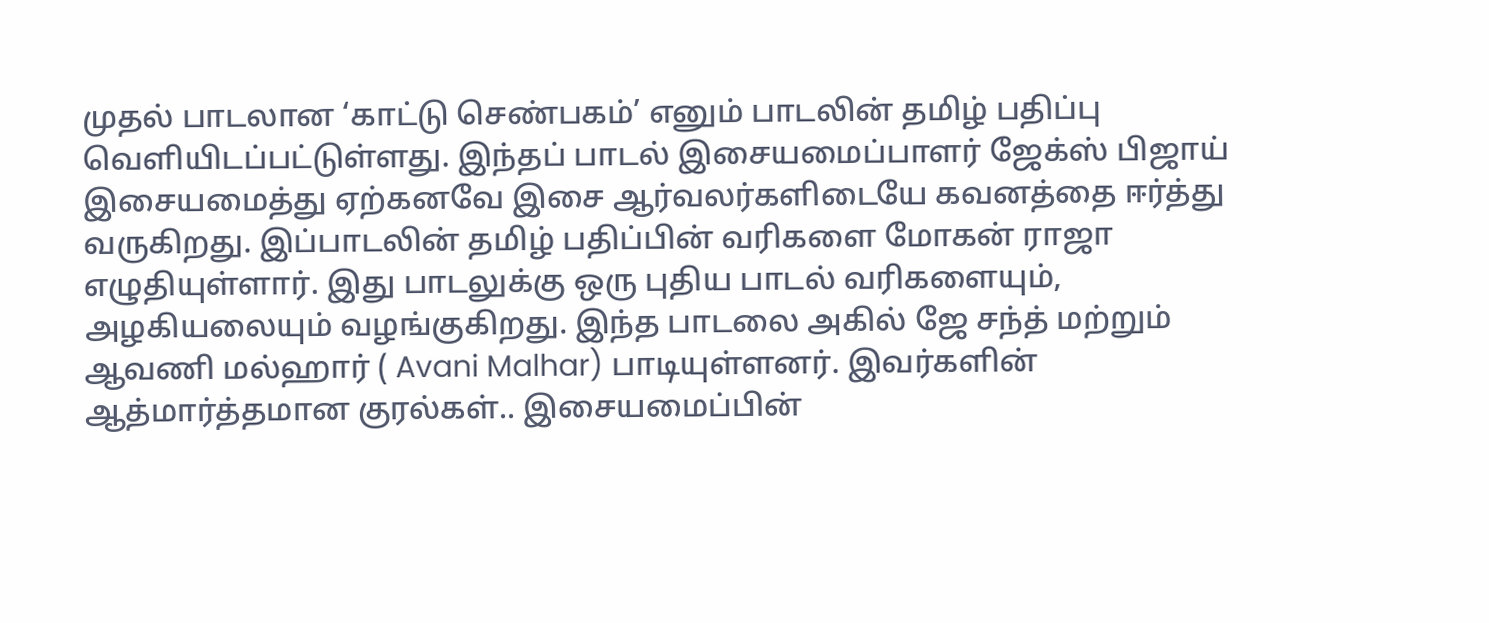முதல் பாடலான ‘காட்டு செண்பகம்’ எனும் பாடலின் தமிழ் பதிப்பு வெளியிடப்பட்டுள்ளது. இந்தப் பாடல் இசையமைப்பாளர் ஜேக்ஸ் பிஜாய் இசையமைத்து ஏற்கனவே இசை ஆர்வலர்களிடையே கவனத்தை ஈர்த்து வருகிறது. இப்பாடலின் தமிழ் பதிப்பின் வரிகளை மோகன் ராஜா எழுதியுள்ளார். இது பாடலுக்கு ஒரு புதிய பாடல் வரிகளையும், அழகியலையும் வழங்குகிறது. இந்த பாடலை அகில் ஜே சந்த் மற்றும் ஆவணி மல்ஹார் ( Avani Malhar) பாடியுள்ளனர். இவர்களின் ஆத்மார்த்தமான குரல்கள்.. இசையமைப்பின்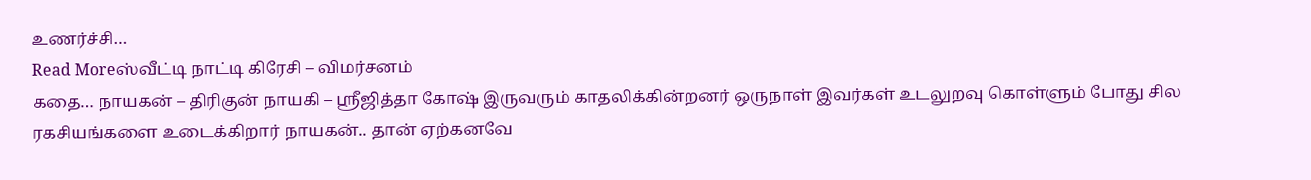உணர்ச்சி…
Read Moreஸ்வீட்டி நாட்டி கிரேசி – விமர்சனம்
கதை… நாயகன் – திரிகுன் நாயகி – ஸ்ரீஜித்தா கோஷ் இருவரும் காதலிக்கின்றனர் ஒருநாள் இவர்கள் உடலுறவு கொள்ளும் போது சில ரகசியங்களை உடைக்கிறார் நாயகன்.. தான் ஏற்கனவே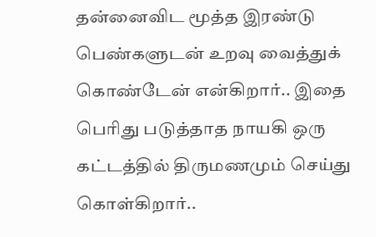தன்னைவிட மூத்த இரண்டு பெண்களுடன் உறவு வைத்துக் கொண்டேன் என்கிறார்.. இதை பெரிது படுத்தாத நாயகி ஒரு கட்டத்தில் திருமணமும் செய்து கொள்கிறார்..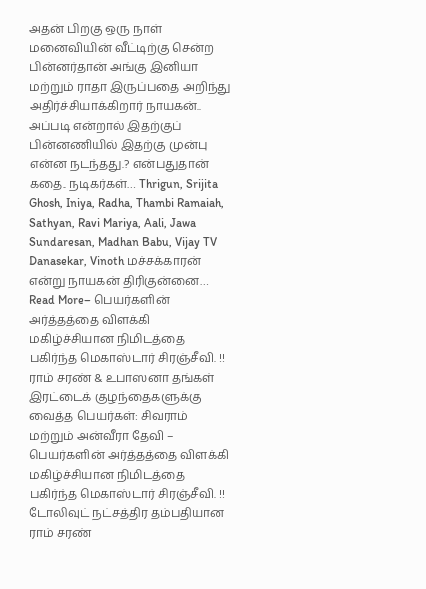அதன் பிறகு ஒரு நாள் மனைவியின் வீட்டிற்கு சென்ற பின்னர்தான் அங்கு இனியா மற்றும் ராதா இருப்பதை அறிந்து அதிர்ச்சியாக்கிறார் நாயகன்.. அப்படி என்றால் இதற்குப் பின்னணியில் இதற்கு முன்பு என்ன நடந்தது.? என்பதுதான் கதை.. நடிகர்கள்… Thrigun, Srijita Ghosh, Iniya, Radha, Thambi Ramaiah, Sathyan, Ravi Mariya, Aali, Jawa Sundaresan, Madhan Babu, Vijay TV Danasekar, Vinoth மச்சக்காரன் என்று நாயகன் திரிகுன்னை…
Read More– பெயர்களின் அர்த்தத்தை விளக்கி மகிழ்ச்சியான நிமிடத்தை பகிர்ந்த மெகாஸ்டார் சிரஞ்சீவி. !!
ராம் சரண் & உபாஸனா தங்கள் இரட்டைக் குழந்தைகளுக்கு வைத்த பெயர்கள்: சிவராம் மற்றும் அன்வீரா தேவி – பெயர்களின் அர்த்தத்தை விளக்கி மகிழ்ச்சியான நிமிடத்தை பகிர்ந்த மெகாஸ்டார் சிரஞ்சீவி. !! டோலிவுட் நட்சத்திர தம்பதியான ராம் சரண்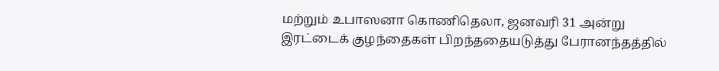மற்றும் உபாஸனா கொணிதெலா, ஜனவரி 31 அன்று இரட்டைக் குழந்தைகள் பிறந்ததையடுத்து பேரானந்தத்தில்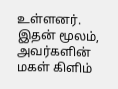உள்ளனர். இதன் மூலம், அவர்களின் மகள் கிளிம்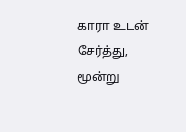காரா உடன் சேர்த்து, மூன்று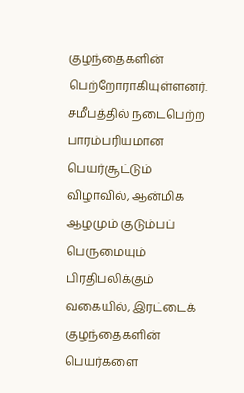குழந்தைகளின் பெற்றோராகியுள்ளனர். சமீபத்தில் நடைபெற்ற பாரம்பரியமான பெயர்சூட்டும் விழாவில், ஆன்மிக ஆழமும் குடும்பப் பெருமையும் பிரதிபலிக்கும் வகையில், இரட்டைக் குழந்தைகளின் பெயர்களை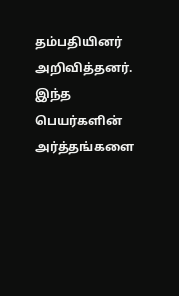தம்பதியினர் அறிவித்தனர். இந்த பெயர்களின் அர்த்தங்களை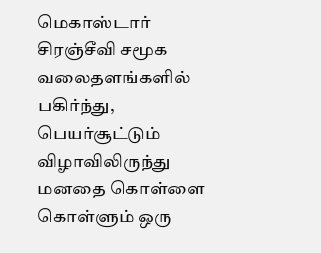மெகாஸ்டார் சிரஞ்சீவி சமூக வலைதளங்களில் பகிர்ந்து, பெயர்சூட்டும் விழாவிலிருந்து மனதை கொள்ளை கொள்ளும் ஒரு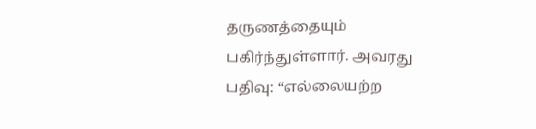தருணத்தையும் பகிர்ந்துள்ளார். அவரது பதிவு: “எல்லையற்ற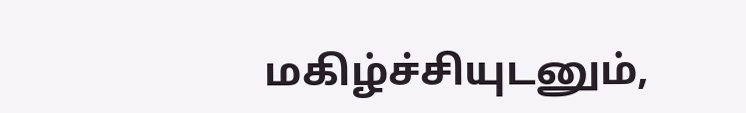மகிழ்ச்சியுடனும்,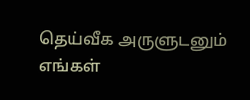தெய்வீக அருளுடனும் எங்கள்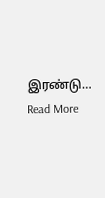இரண்டு…
Read More